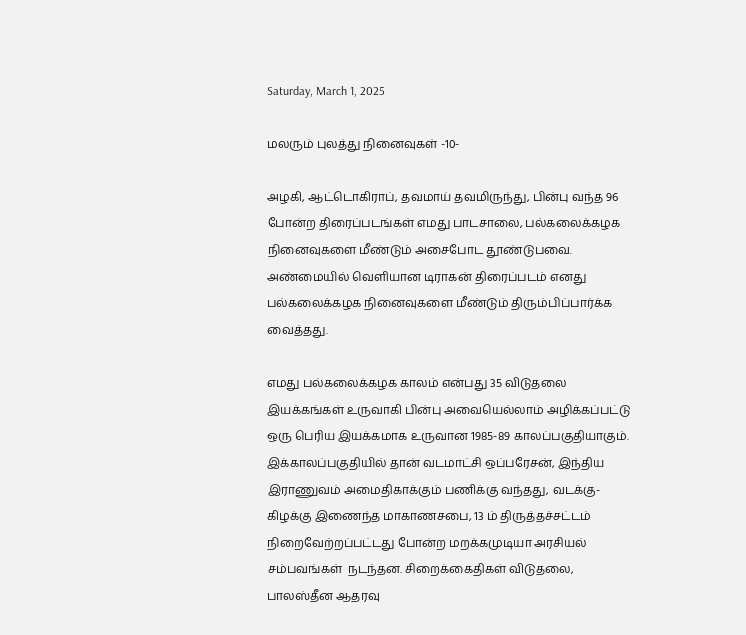Saturday, March 1, 2025

மலரும் புலத்து நினைவுகள் -10-

அழகி, ஆட்டொகிராப், தவமாய் தவமிருந்து, பின்பு வந்த 96 போன்ற திரைப்படங்கள் எமது பாடசாலை, பல்கலைக்கழக நினைவுகளை மீண்டும் அசைபோட தூண்டுபவை. அண்மையில் வெளியான டிராகன் திரைப்படம் எனது பல்கலைக்கழக நினைவுகளை மீண்டும் திரும்பிப்பார்க்க வைத்தது.

எமது பல்கலைக்கழக காலம் என்பது 35 விடுதலை இயக்கங்கள் உருவாகி பின்பு அவையெல்லாம் அழிக்கப்பட்டு ஒரு பெரிய இயக்கமாக உருவான 1985-89 காலப்பகுதியாகும். இக்காலப்பகுதியில் தான் வடமாட்சி ஒப்பரேசன், இந்திய இராணுவம் அமைதிகாக்கும் பணிக்கு வந்தது, வடக்கு-கிழக்கு இணைந்த மாகாணசபை, 13 ம் திருத்தச்சட்டம் நிறைவேற்றப்பட்டது போன்ற மறக்கமுடியா அரசியல் சம்பவங்கள்  நடந்தன. சிறைக்கைதிகள் விடுதலை, பாலஸ்தீன ஆதரவு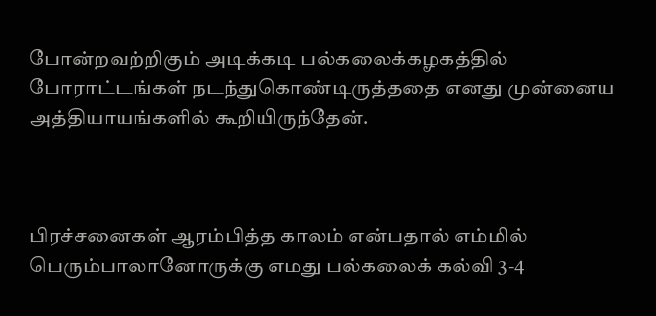போன்றவற்றிகும் அடிக்கடி பல்கலைக்கழகத்தில் போராட்டங்கள் நடந்துகொண்டிருத்ததை எனது முன்னைய அத்தியாயங்களில் கூறியிருந்தேன்.



பிரச்சனைகள் ஆரம்பித்த காலம் என்பதால் எம்மில் பெரும்பாலானோருக்கு எமது பல்கலைக் கல்வி 3-4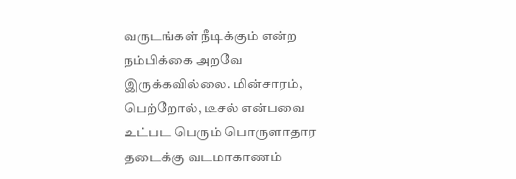வருடங்கள் நீடிக்கும் என்ற நம்பிக்கை அறவே இருக்கவில்லை. மின்சாரம், பெற்றோல், டீசல் என்பவை உட்பட பெரும் பொருளாதார தடைக்கு வடமாகாணம்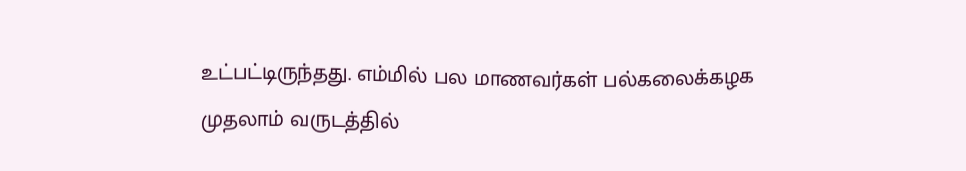உட்பட்டிருந்தது. எம்மில் பல மாணவர்கள் பல்கலைக்கழக முதலாம் வருடத்தில்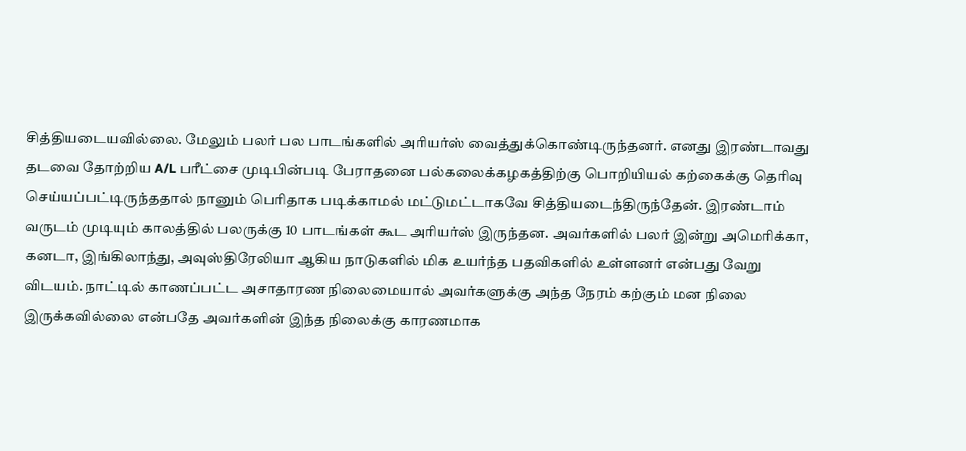சித்தியடையவில்லை. மேலும் பலர் பல பாடங்களில் அரியர்ஸ் வைத்துக்கொண்டிருந்தனர். எனது இரண்டாவது தடவை தோற்றிய A/L பரீட்சை முடிபின்படி பேராதனை பல்கலைக்கழகத்திற்கு பொறியியல் கற்கைக்கு தெரிவு செய்யப்பட்டிருந்ததால் நானும் பெரிதாக படிக்காமல் மட்டுமட்டாகவே சித்தியடைந்திருந்தேன். இரண்டாம் வருடம் முடியும் காலத்தில் பலருக்கு 10 பாடங்கள் கூட அரியர்ஸ் இருந்தன. அவர்களில் பலர் இன்று அமெரிக்கா, கனடா, இங்கிலாந்து, அவுஸ்திரேலியா ஆகிய நாடுகளில் மிக உயர்ந்த பதவிகளில் உள்ளனர் என்பது வேறு விடயம். நாட்டில் காணப்பட்ட அசாதாரண நிலைமையால் அவர்களுக்கு அந்த நேரம் கற்கும் மன நிலை இருக்கவில்லை என்பதே அவர்களின் இந்த நிலைக்கு காரணமாக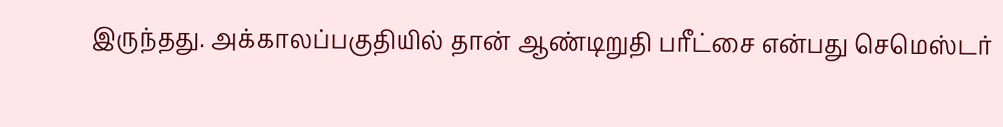இருந்தது. அக்காலப்பகுதியில் தான் ஆண்டிறுதி பரீட்சை என்பது செமெஸ்டர்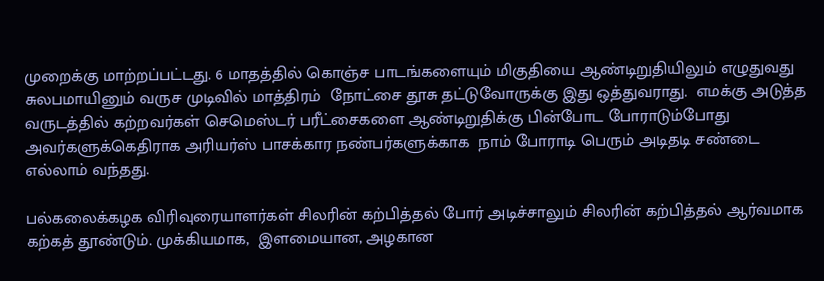முறைக்கு மாற்றப்பட்டது. 6 மாதத்தில் கொஞ்ச பாடங்களையும் மிகுதியை ஆண்டிறுதியிலும் எழுதுவது சுலபமாயினும் வருச முடிவில் மாத்திரம்  நோட்சை தூசு தட்டுவோருக்கு இது ஒத்துவராது.  எமக்கு அடுத்த வருடத்தில் கற்றவர்கள் செமெஸ்டர் பரீட்சைகளை ஆண்டிறுதிக்கு பின்போட போராடும்போது அவர்களுக்கெதிராக அரியர்ஸ் பாசக்கார நண்பர்களுக்காக  நாம் போராடி பெரும் அடிதடி சண்டை எல்லாம் வந்தது.

பல்கலைக்கழக விரிவுரையாளர்கள் சிலரின் கற்பித்தல் போர் அடிச்சாலும் சிலரின் கற்பித்தல் ஆர்வமாக கற்கத் தூண்டும். முக்கியமாக,  இளமையான, அழகான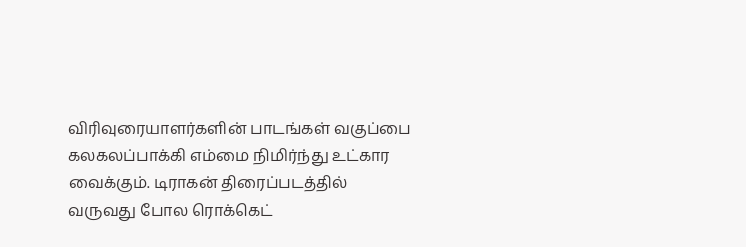விரிவுரையாளர்களின் பாடங்கள் வகுப்பை கலகலப்பாக்கி எம்மை நிமிர்ந்து உட்கார வைக்கும். டிராகன் திரைப்படத்தில் வருவது போல ரொக்கெட்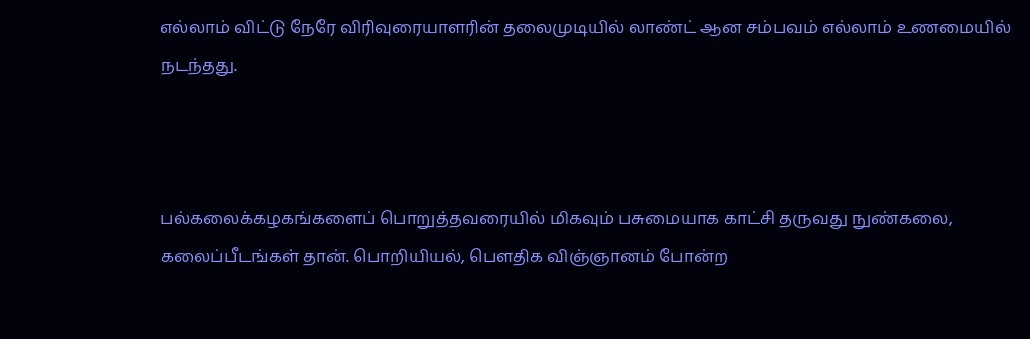எல்லாம் விட்டு நேரே விரிவுரையாளரின் தலைமுடியில் லாண்ட் ஆன சம்பவம் எல்லாம் உணமையில் நடந்தது.



பல்கலைக்கழகங்களைப் பொறுத்தவரையில் மிகவும் பசுமையாக காட்சி தருவது நுண்கலை, கலைப்பீடங்கள் தான். பொறியியல், பெளதிக விஞ்ஞானம் போன்ற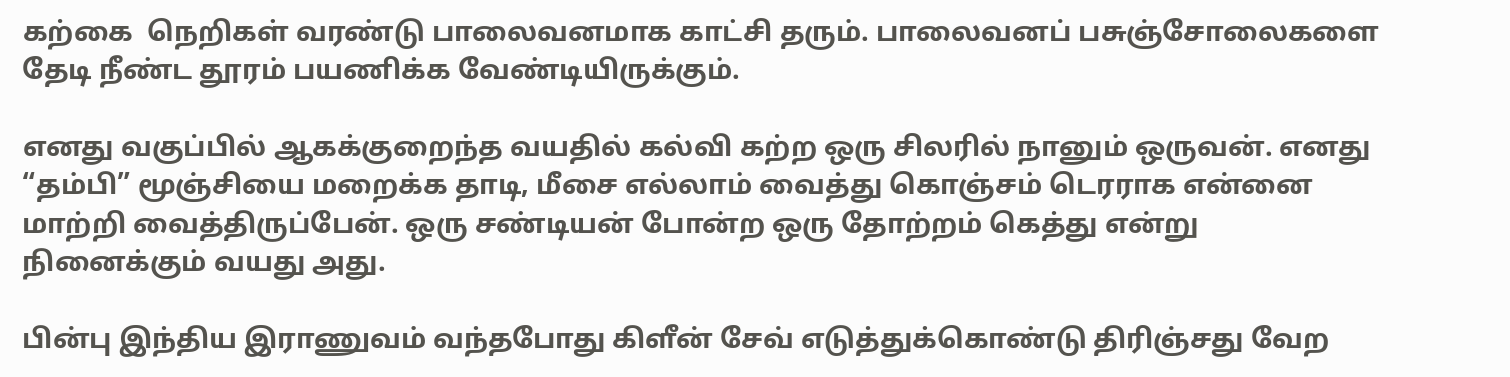கற்கை  நெறிகள் வரண்டு பாலைவனமாக காட்சி தரும். பாலைவனப் பசுஞ்சோலைகளை தேடி நீண்ட தூரம் பயணிக்க வேண்டியிருக்கும்.

எனது வகுப்பில் ஆகக்குறைந்த வயதில் கல்வி கற்ற ஒரு சிலரில் நானும் ஒருவன். எனது “தம்பி” மூஞ்சியை மறைக்க தாடி, மீசை எல்லாம் வைத்து கொஞ்சம் டெரராக என்னை மாற்றி வைத்திருப்பேன். ஒரு சண்டியன் போன்ற ஒரு தோற்றம் கெத்து என்று நினைக்கும் வயது அது.

பின்பு இந்திய இராணுவம் வந்தபோது கிளீன் சேவ் எடுத்துக்கொண்டு திரிஞ்சது வேற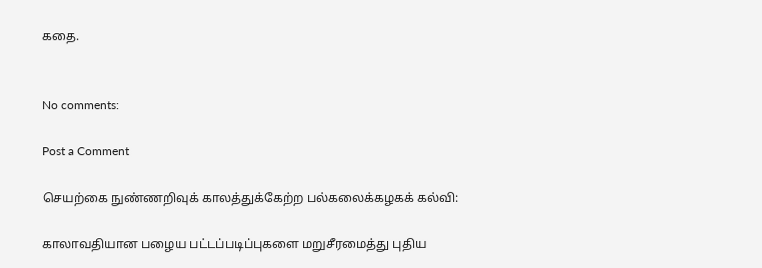கதை.


No comments:

Post a Comment

செயற்கை நுண்ணறிவுக் காலத்துக்கேற்ற பல்கலைக்கழகக் கல்வி:

காலாவதியான பழைய பட்டப்படிப்புகளை மறுசீரமைத்து புதிய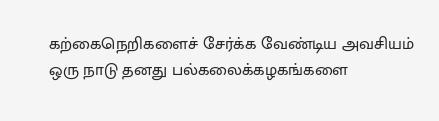கற்கைநெறிகளைச் சேர்க்க வேண்டிய அவசியம் ஒரு நாடு தனது பல்கலைக்கழகங்களை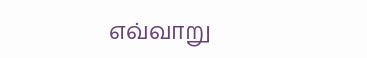எவ்வாறு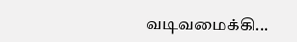வடிவமைக்கி...